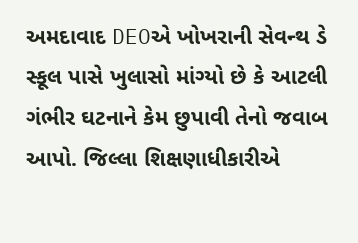અમદાવાદ DEOએ ખોખરાની સેવન્થ ડે સ્કૂલ પાસે ખુલાસો માંગ્યો છે કે આટલી ગંભીર ઘટનાને કેમ છુપાવી તેનો જવાબ આપો. જિલ્લા શિક્ષણાધીકારીએ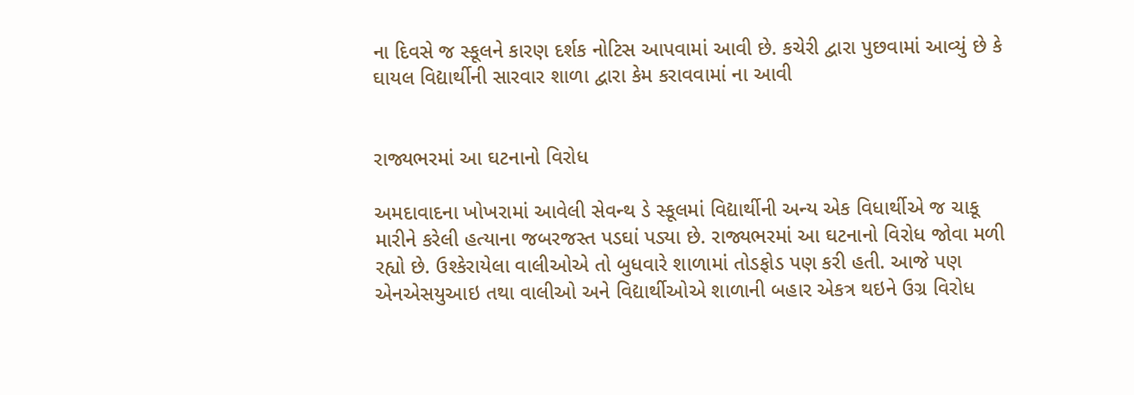ના દિવસે જ સ્કૂલને કારણ દર્શક નોટિસ આપવામાં આવી છે. કચેરી દ્વારા પુછવામાં આવ્યું છે કે ઘાયલ વિદ્યાર્થીની સારવાર શાળા દ્વારા કેમ કરાવવામાં ના આવી


રાજ્યભરમાં આ ઘટનાનો વિરોધ

અમદાવાદના ખોખરામાં આવેલી સેવન્થ ડે સ્કૂલમાં વિદ્યાર્થીની અન્ય એક વિધાર્થીએ જ ચાકૂ મારીને કરેલી હત્યાના જબરજસ્ત પડઘાં પડ્યા છે. રાજ્યભરમાં આ ઘટનાનો વિરોધ જોવા મળી રહ્યો છે. ઉશ્કેરાયેલા વાલીઓએ તો બુધવારે શાળામાં તોડફોડ પણ કરી હતી. આજે પણ એનએસયુઆઇ તથા વાલીઓ અને વિદ્યાર્થીઓએ શાળાની બહાર એકત્ર થઇને ઉગ્ર વિરોધ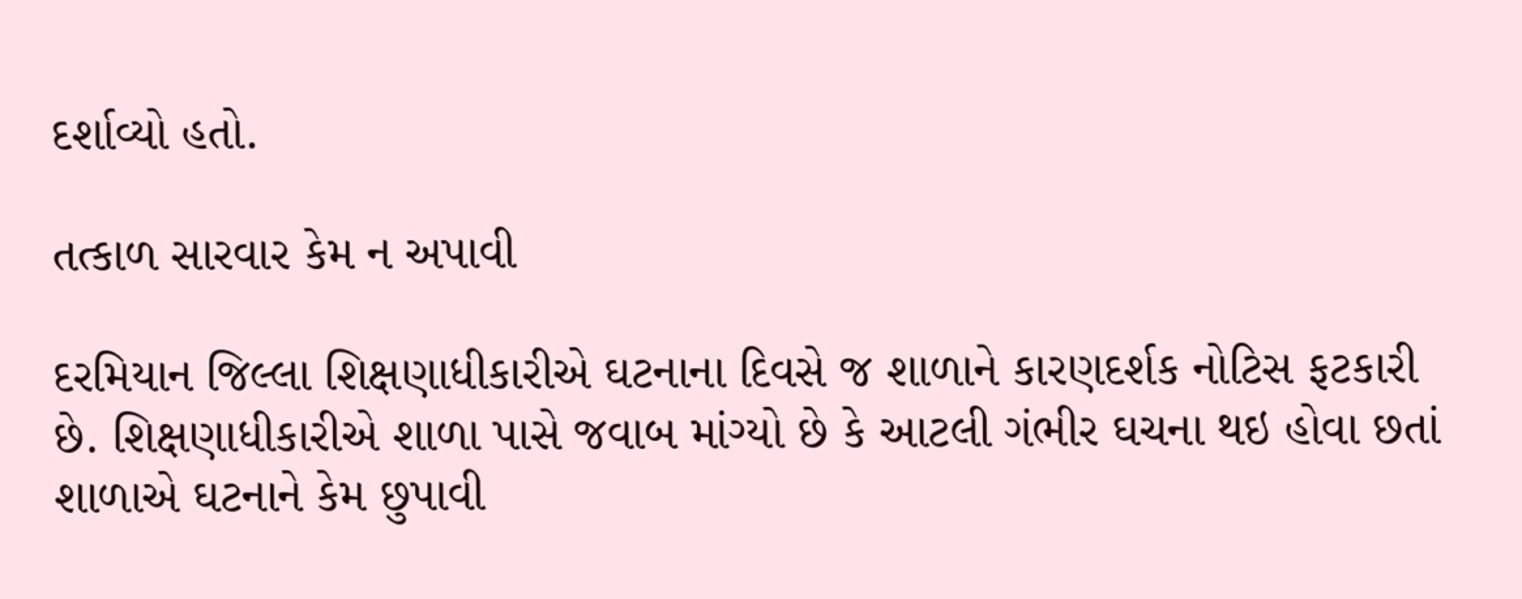દર્શાવ્યો હતો.

તત્કાળ સારવાર કેમ ન અપાવી

દરમિયાન જિલ્લા શિક્ષણાધીકારીએ ઘટનાના દિવસે જ શાળાને કારણદર્શક નોટિસ ફટકારી છે. શિક્ષણાધીકારીએ શાળા પાસે જવાબ માંગ્યો છે કે આટલી ગંભીર ઘચના થઇ હોવા છતાં શાળાએ ઘટનાને કેમ છુપાવી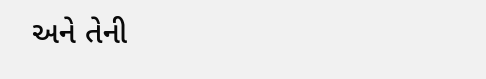અને તેની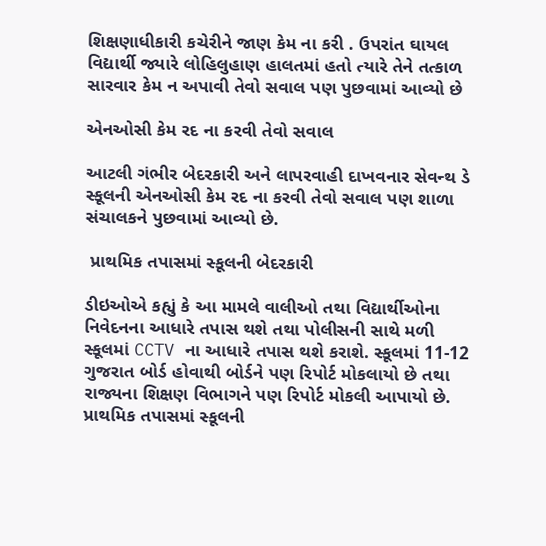શિક્ષણાધીકારી કચેરીને જાણ કેમ ના કરી . ઉપરાંત ઘાયલ વિદ્યાર્થી જ્યારે લોહિલુહાણ હાલતમાં હતો ત્યારે તેને તત્કાળ સારવાર કેમ ન અપાવી તેવો સવાલ પણ પુછવામાં આવ્યો છે

એનઓસી કેમ રદ ના કરવી તેવો સવાલ

આટલી ગંભીર બેદરકારી અને લાપરવાહી દાખવનાર સેવન્થ ડે સ્કૂલની એનઓસી કેમ રદ ના કરવી તેવો સવાલ પણ શાળા સંચાલકને પુછવામાં આવ્યો છે.

 પ્રાથમિક તપાસમાં સ્કૂલની બેદરકારી

ડીઇઓએ કહ્યું કે આ મામલે વાલીઓ તથા વિદ્યાર્થીઓના નિવેદનના આધારે તપાસ થશે તથા પોલીસની સાથે મળી સ્કૂલમાં CCTV ના આધારે તપાસ થશે કરાશે. સ્કૂલમાં 11-12 ગુજરાત બોર્ડ હોવાથી બોર્ડને પણ રિપોર્ટ મોકલાયો છે તથા રાજ્યના શિક્ષણ વિભાગને પણ રિપોર્ટ મોકલી આપાયો છે. પ્રાથમિક તપાસમાં સ્કૂલની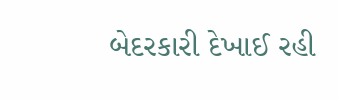બેદરકારી દેખાઈ રહી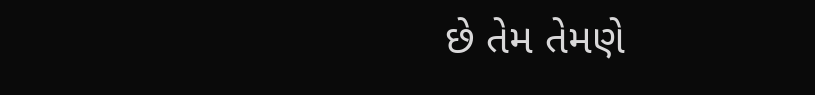છે તેમ તેમણે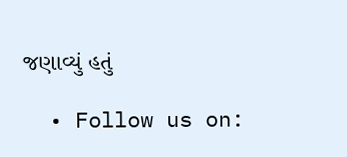જણાવ્યું હતું

  • Follow us on: